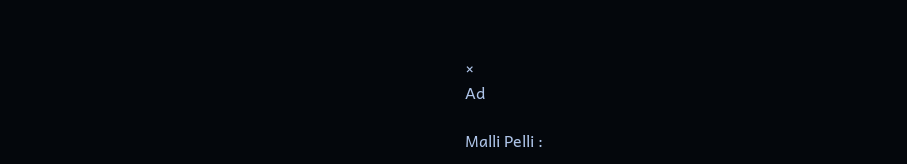×
Ad

Malli Pelli :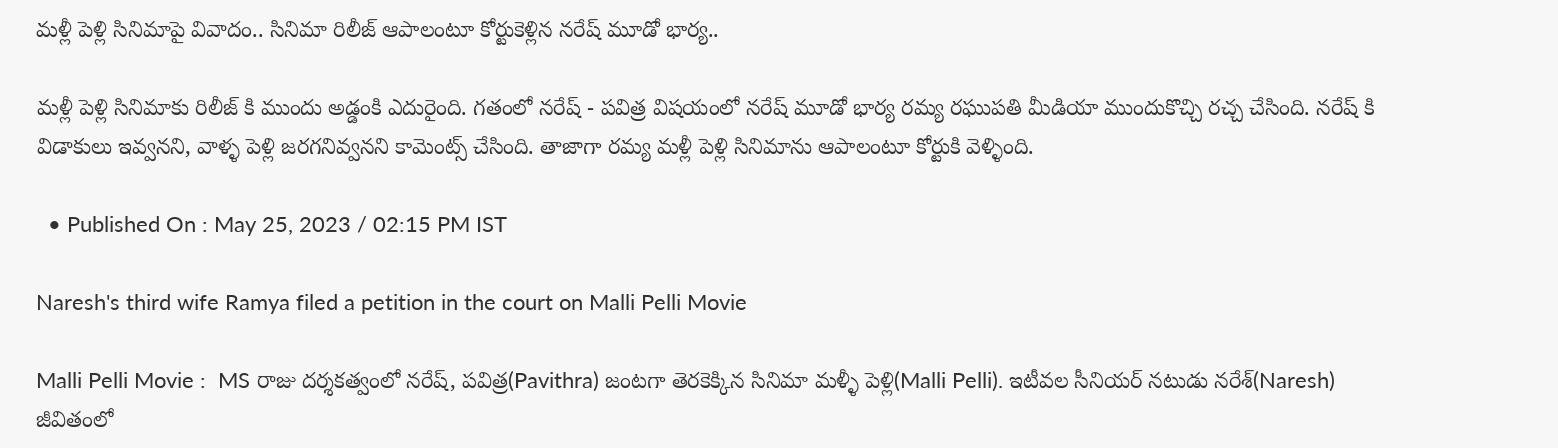మళ్లీ పెళ్లి సినిమాపై వివాదం.. సినిమా రిలీజ్ ఆపాలంటూ కోర్టుకెళ్లిన నరేష్ మూడో భార్య..

మళ్లీ పెళ్లి సినిమాకు రిలీజ్ కి ముందు అడ్డంకి ఎదురైంది. గతంలో నరేష్ - పవిత్ర విషయంలో నరేష్ మూడో భార్య రమ్య రఘుపతి మీడియా ముందుకొచ్చి రచ్చ చేసింది. నరేష్ కి విడాకులు ఇవ్వనని, వాళ్ళ పెళ్లి జరగనివ్వనని కామెంట్స్ చేసింది. తాజాగా రమ్య మళ్లీ పెళ్లి సినిమాను ఆపాలంటూ కోర్టుకి వెళ్ళింది.

  • Published On : May 25, 2023 / 02:15 PM IST

Naresh's third wife Ramya filed a petition in the court on Malli Pelli Movie

Malli Pelli Movie :  MS రాజు దర్శకత్వంలో నరేష్, పవిత్ర(Pavithra) జంటగా తెరకెక్కిన సినిమా మళ్ళీ పెళ్లి(Malli Pelli). ఇటీవల సీనియర్ నటుడు నరేశ్(Naresh) జీవితంలో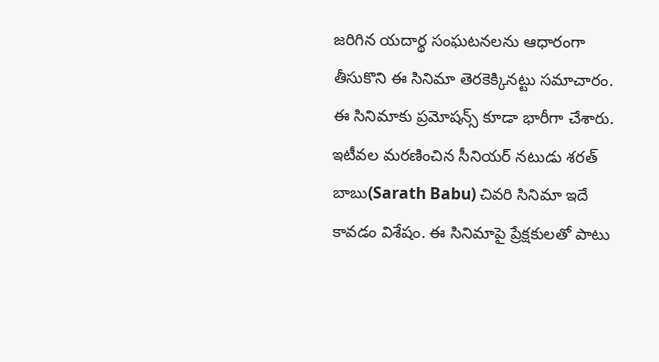జరిగిన యదార్థ సంఘటనలను ఆధారంగా తీసుకొని ఈ సినిమా తెరకెక్కినట్టు సమాచారం. ఈ సినిమాకు ప్రమోషన్స్ కూడా భారీగా చేశారు. ఇటీవల మరణించిన సీనియర్ నటుడు శరత్ బాబు(Sarath Babu) చివరి సినిమా ఇదే కావడం విశేషం. ఈ సినిమాపై ప్రేక్షకులతో పాటు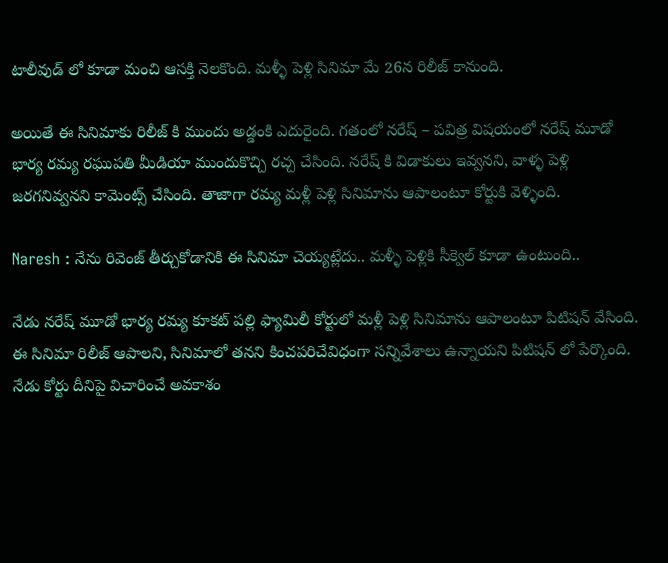టాలీవుడ్ లో కూడా మంచి ఆసక్తి నెలకొంది. మళ్ళీ పెళ్లి సినిమా మే 26న రిలీజ్ కానుంది.

అయితే ఈ సినిమాకు రిలీజ్ కి ముందు అడ్డంకి ఎదురైంది. గతంలో నరేష్ – పవిత్ర విషయంలో నరేష్ మూడో భార్య రమ్య రఘుపతి మీడియా ముందుకొచ్చి రచ్చ చేసింది. నరేష్ కి విడాకులు ఇవ్వనని, వాళ్ళ పెళ్లి జరగనివ్వనని కామెంట్స్ చేసింది. తాజాగా రమ్య మళ్లీ పెళ్లి సినిమాను ఆపాలంటూ కోర్టుకి వెళ్ళింది.

Naresh : నేను రివెంజ్ తీర్చుకోడానికి ఈ సినిమా చెయ్యట్లేదు.. మళ్ళీ పెళ్లికి సీక్వెల్ కూడా ఉంటుంది..

నేడు నరేష్ మూడో భార్య రమ్య కూకట్ పల్లి ఫ్యామిలీ కోర్టులో మళ్లీ పెళ్లి సినిమాను ఆపాలంటూ పిటిషన్ వేసింది. ఈ సినిమా రిలీజ్ ఆపాలని, సినిమాలో తనని కించపరిచేవిధంగా సన్నివేశాలు ఉన్నాయని పిటిషన్ లో పేర్కొంది. నేడు కోర్టు దీనిపై విచారించే అవకాశం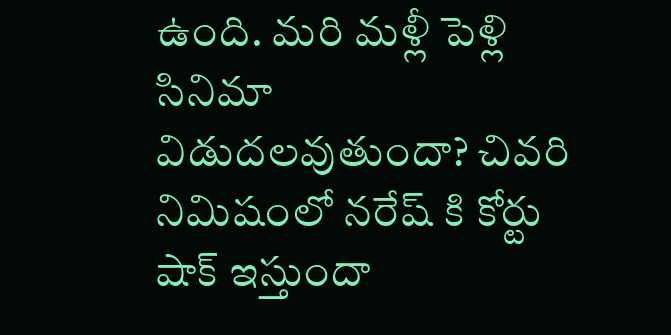ఉంది. మరి మళ్లీ పెళ్లి సినిమా విడుదలవుతుందా? చివరి నిమిషంలో నరేష్ కి కోర్టు షాక్ ఇస్తుందా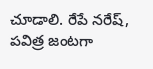చూడాలి. రేపే నరేష్, పవిత్ర జంటగా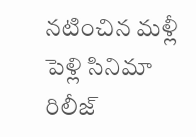నటించిన మళ్లీ పెళ్లి సినిమా రిలీజ్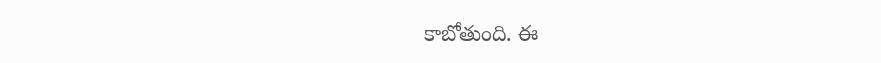కాబోతుంది. ఈ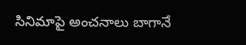సినిమాపై అంచనాలు బాగానే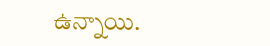ఉన్నాయి.